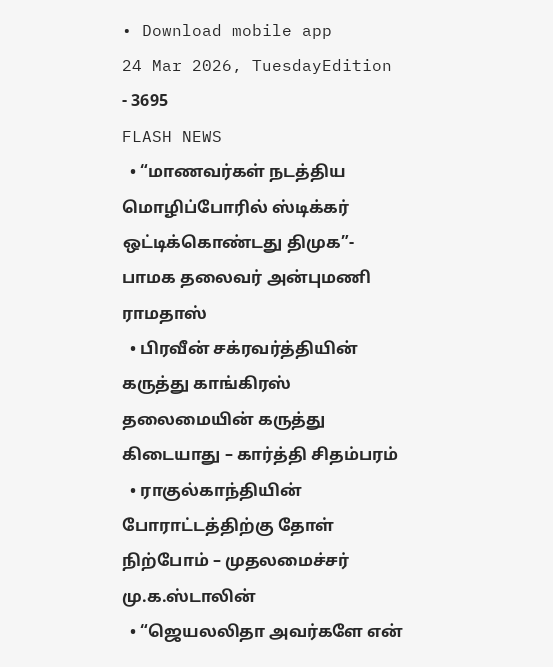• Download mobile app
24 Mar 2026, TuesdayEdition - 3695
FLASH NEWS
  • “மாணவர்கள் நடத்திய மொழிப்போரில் ஸ்டிக்கர் ஒட்டிக்கொண்டது திமுக”- பாமக தலைவர் அன்புமணி ராமதாஸ்
  • பிரவீன் சக்ரவர்த்தியின் கருத்து காங்கிரஸ் தலைமையின் கருத்து கிடையாது – கார்த்தி சிதம்பரம்
  • ராகுல்காந்தியின் போராட்டத்திற்கு தோள் நிற்போம் – முதலமைச்சர் மு.க.ஸ்டாலின்
  • “ஜெயலலிதா அவர்களே என்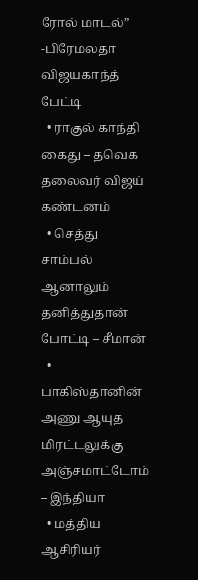ரோல் மாடல்” -பிரேமலதா விஜயகாந்த் பேட்டி
  • ராகுல் காந்தி கைது – தவெக தலைவர் விஜய் கண்டனம்
  • செத்து சாம்பல் ஆனாலும் தனித்துதான் போட்டி – சீமான்
  • பாகிஸ்தானின் அணு ஆயுத மிரட்டலுக்கு அஞ்சமாட்டோம் – இந்தியா
  • மத்திய ஆசிரியர்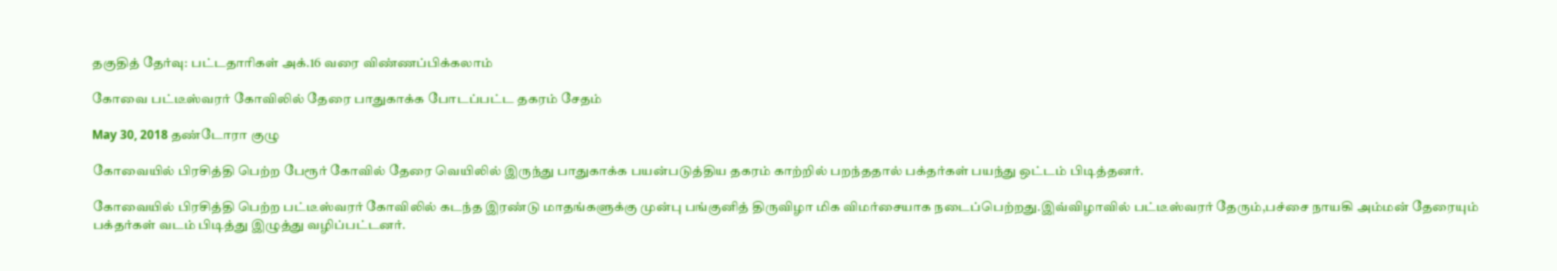தகுதித் தேர்வு: பட்டதாரிகள் அக்.16 வரை விண்ணப்பிக்கலாம்

கோவை பட்டீஸ்வரர் கோவிலில் தேரை பாதுகாக்க போடப்பட்ட தகரம் சேதம்

May 30, 2018 தண்டோரா குழு

கோவையில் பிரசித்தி பெற்ற பேரூர் கோவில் தேரை வெயிலில் இருந்து பாதுகாக்க பயன்படுத்திய தகரம் காற்றில் பறந்ததால் பக்தர்கள் பயந்து ஒட்டம் பிடித்தனர்.

கோவையில் பிரசித்தி பெற்ற பட்டீஸ்வரர் கோவிலில் கடந்த இரண்டு மாதங்களுக்கு முன்பு பங்குனித் திருவிழா மிக விமர்சையாக நடைப்பெற்றது.இவ்விழாவில் பட்டீஸ்வரர் தேரும்,பச்சை நாயகி அம்மன் தேரையும் பக்தர்கள் வடம் பிடித்து இழுத்து வழிப்பட்டனர்.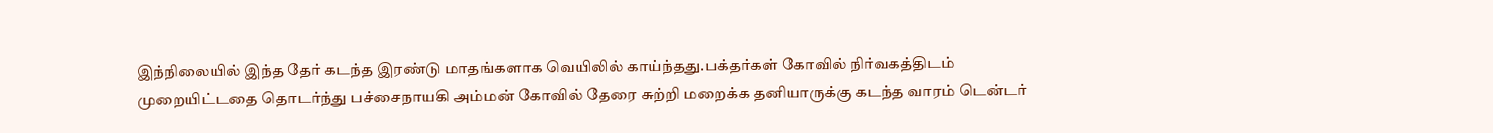இந்நிலையில் இந்த தேர் கடந்த இரண்டு மாதங்களாக வெயிலில் காய்ந்தது.பக்தர்கள் கோவில் நிர்வகத்திடம் முறையிட்டதை தொடர்ந்து பச்சைநாயகி அம்மன் கோவில் தேரை சுற்றி மறைக்க தனியாருக்கு கடந்த வாரம் டென்டர்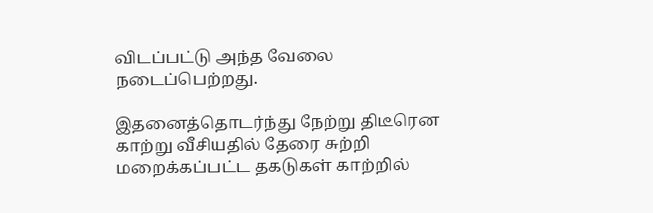விடப்பட்டு அந்த வேலை நடைப்பெற்றது.

இதனைத்தொடர்ந்து நேற்று திடீரென காற்று வீசியதில் தேரை சுற்றி மறைக்கப்பட்ட தகடுகள் காற்றில்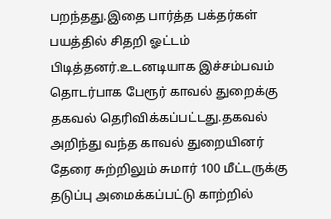பறந்தது.இதை பார்த்த பக்தர்கள் பயத்தில் சிதறி ஓட்டம் பிடித்தனர்.உடனடியாக இச்சம்பவம் தொடர்பாக பேரூர் காவல் துறைக்கு தகவல் தெரிவிக்கப்பட்டது.தகவல் அறிந்து வந்த காவல் துறையினர் தேரை சுற்றிலும் சுமார் 100 மீட்டருக்கு தடுப்பு அமைக்கப்பட்டு காற்றில்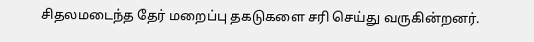சிதலமடைந்த தேர் மறைப்பு தகடுகளை சரி செய்து வருகின்றனர்.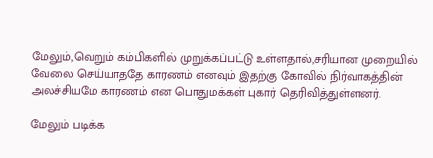மேலும்,வெறும் கம்பிகளில் முறுக்கப்பட்டு உள்ளதால்,சரியான முறையில் வேலை செய்யாததே காரணம் எனவும் இதற்கு கோவில் நிர்வாகத்தின் அலச்சியமே காரணம் என பொதுமக்கள் புகார் தெரிவித்துள்ளனர்.

மேலும் படிக்க